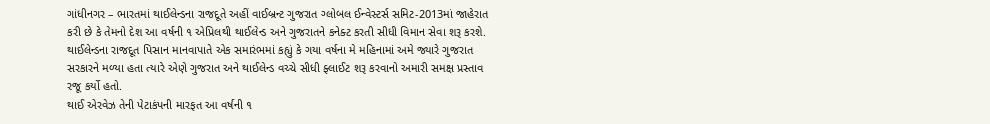ગાંધીનગર – ભારતમાં થાઈલેન્ડના રાજદૂતે અહીં વાઈબ્રન્ટ ગુજરાત ગ્લોબલ ઈન્વેસ્ટર્સ સમિટ-2013માં જાહેરાત કરી છે કે તેમનો દેશ આ વર્ષની ૧ એપ્રિલથી થાઈલેન્ડ અને ગુજરાતને કનેક્ટ કરતી સીધી વિમાન સેવા શરૂ કરશે.
થાઈલેન્ડના રાજદૂત પિસાન માનવાપાતે એક સમારંભમાં કહ્યું કે ગયા વર્ષના મે મહિનામાં અમે જ્યારે ગુજરાત સરકારને મળ્યા હતા ત્યારે એણે ગુજરાત અને થાઈલેન્ડ વચ્ચે સીધી ફ્લાઈટ શરૂ કરવાનો અમારી સમક્ષ પ્રસ્તાવ રજૂ કર્યો હતો.
થાઈ એરવેઝ તેની પેટાકંપની મારફત આ વર્ષની ૧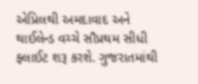એપ્રિલથી અમદાવાદ અને થાઈલેન્ડ વચ્ચે સૌપ્રથમ સીધી ફ્લાઈટ શરૂ કરશે. ગુજરાતમાંથી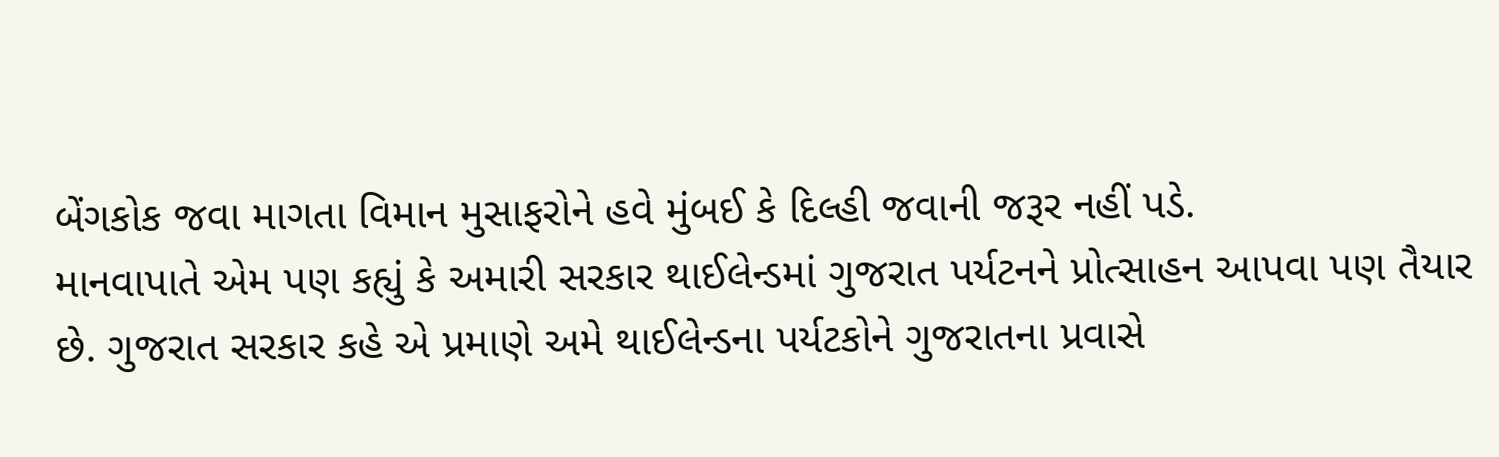બેંગકોક જવા માગતા વિમાન મુસાફરોને હવે મુંબઈ કે દિલ્હી જવાની જરૂર નહીં પડે.
માનવાપાતે એમ પણ કહ્યું કે અમારી સરકાર થાઈલેન્ડમાં ગુજરાત પર્યટનને પ્રોત્સાહન આપવા પણ તૈયાર છે. ગુજરાત સરકાર કહે એ પ્રમાણે અમે થાઈલેન્ડના પર્યટકોને ગુજરાતના પ્રવાસે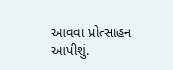આવવા પ્રોત્સાહન આપીશું.